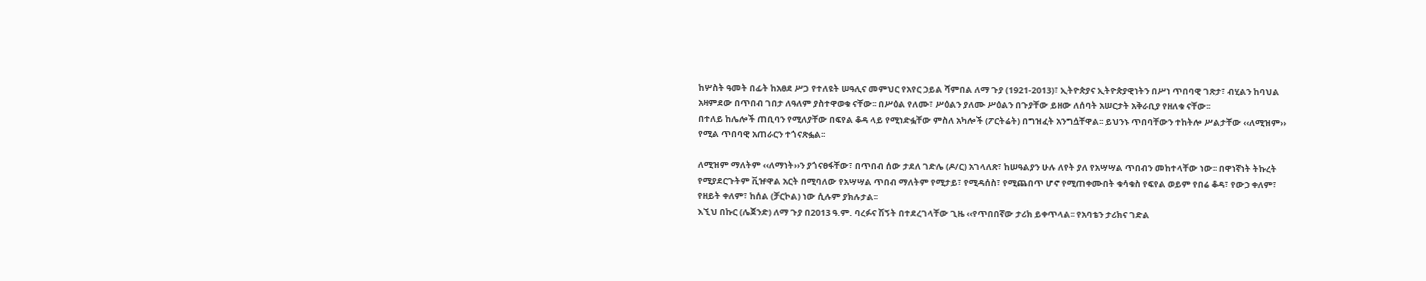ከሦስት ዓመት በፊት ከአፀደ ሥጋ የተለዩት ሠዓሊና መምህር የአየር ኃይል ሻምበል ለማ ጉያ (1921-2013)፣ ኢትዮጵያና ኢትዮጵያዊነትን በሥነ ጥበባዊ ገጽታ፣ ብሂልን ከባህል አዛምደው በጥበብ ገበታ ለዓለም ያስተዋወቁ ናቸው፡፡ በሥዕል የለሙ፣ ሥዕልን ያለሙ ሥዕልን በጉያቸው ይዘው ለሰባት አሠርታት አቅራቢያ የዘለቁ ናቸው፡፡
በተለይ ከሌሎች ጠቢባን የሚለያቸው በፍየል ቆዳ ላይ የሚነድፏቸው ምስለ አካሎች (ፖርትሬት) በግዝፈት አንግሷቸዋል፡፡ ይህንኑ ጥበባቸውን ተከትሎ ሥልታቸው ‹‹ለሚዝም›› የሚል ጥበባዊ አጠራርን ተጎናጽፏል፡፡

ለሚዝም ማለትም ‹‹ለማነት››ን ያጎናፀፋቸው፣ በጥበብ ሰው ታደለ ገድሌ (ዶ/ር) አገላለጽ፣ ከሠዓልያን ሁሉ ለየት ያለ የአሣሣል ጥበብን መከተላቸው ነው፡፡ በዋነኛነት ትኩረት የሚያደርጉትም ቪዡዋል አርት በሚባለው የአሣሣል ጥበብ ማለትም የሚታይ፣ የሚዳሰስ፣ የሚጨበጥ ሆኖ የሚጠቀሙበት ቁሳቁስ የፍየል ወይም የበሬ ቆዳ፣ የውኃ ቀለም፣ የዘይት ቀለም፣ ከሰል (ቻርኮል) ነው ሲሉም ያክሉታል፡፡
እኚህ በኩር (ሌጀንድ) ለማ ጉያ በ2013 ዓ.ም. ባረፉና ሽኝት በተደረገላቸው ጊዜ ‹‹የጥበበኛው ታሪክ ይቀጥላል፡፡ የአባቴን ታሪክና ገድል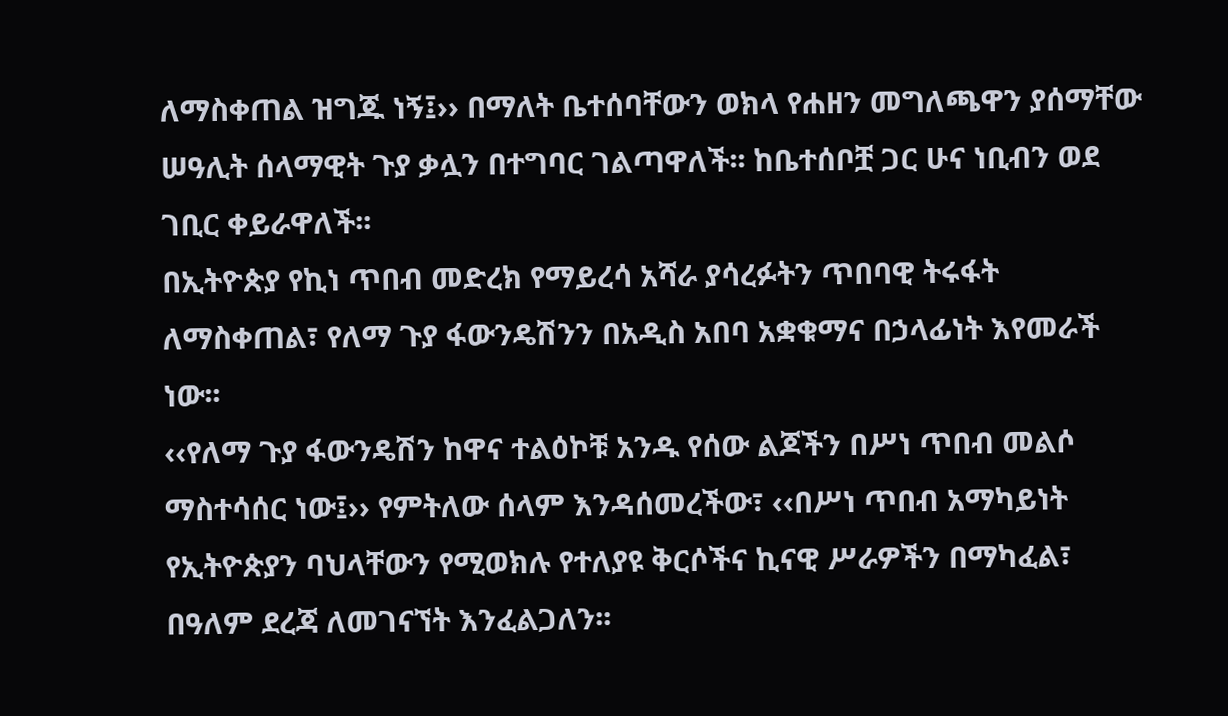ለማስቀጠል ዝግጁ ነኝ፤›› በማለት ቤተሰባቸውን ወክላ የሐዘን መግለጫዋን ያሰማቸው ሠዓሊት ሰላማዊት ጉያ ቃሏን በተግባር ገልጣዋለች፡፡ ከቤተሰቦቿ ጋር ሁና ነቢብን ወደ ገቢር ቀይራዋለች፡፡
በኢትዮጵያ የኪነ ጥበብ መድረክ የማይረሳ አሻራ ያሳረፉትን ጥበባዊ ትሩፋት ለማስቀጠል፣ የለማ ጉያ ፋውንዴሽንን በአዲስ አበባ አቋቁማና በኃላፊነት እየመራች ነው፡፡
‹‹የለማ ጉያ ፋውንዴሽን ከዋና ተልዕኮቹ አንዱ የሰው ልጆችን በሥነ ጥበብ መልሶ ማስተሳሰር ነው፤›› የምትለው ሰላም እንዳሰመረችው፣ ‹‹በሥነ ጥበብ አማካይነት የኢትዮጵያን ባህላቸውን የሚወክሉ የተለያዩ ቅርሶችና ኪናዊ ሥራዎችን በማካፈል፣ በዓለም ደረጃ ለመገናኘት እንፈልጋለን፡፡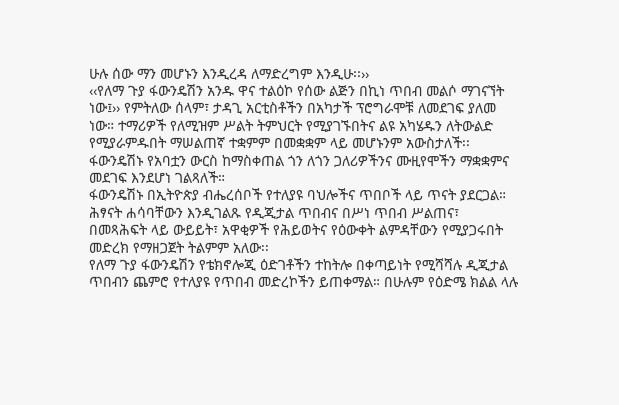ሁሉ ሰው ማን መሆኑን እንዲረዳ ለማድረግም እንዲሁ፡፡››
‹‹የለማ ጉያ ፋውንዴሽን አንዱ ዋና ተልዕኮ የሰው ልጅን በኪነ ጥበብ መልሶ ማገናኘት ነው፤›› የምትለው ሰላም፣ ታዳጊ አርቲስቶችን በአካታች ፕሮግራሞቹ ለመደገፍ ያለመ ነው። ተማሪዎች የለሚዝም ሥልት ትምህርት የሚያገኙበትና ልዩ አካሄዱን ለትውልድ የሚያራምዱበት ማሠልጠኛ ተቋምም በመቋቋም ላይ መሆኑንም አውስታለች፡፡
ፋውንዴሽኑ የአባቷን ውርስ ከማስቀጠል ጎን ለጎን ጋለሪዎችንና ሙዚየሞችን ማቋቋምና መደገፍ እንደሆነ ገልጻለች።
ፋውንዴሽኑ በኢትዮጵያ ብሔረሰቦች የተለያዩ ባህሎችና ጥበቦች ላይ ጥናት ያደርጋል።
ሕፃናት ሐሳባቸውን እንዲገልጹ የዲጂታል ጥበብና በሥነ ጥበብ ሥልጠና፣ በመጻሕፍት ላይ ውይይት፣ አዋቂዎች የሕይወትና የዕውቀት ልምዳቸውን የሚያጋሩበት መድረክ የማዘጋጀት ትልምም አለው፡፡
የለማ ጉያ ፋውንዴሽን የቴክኖሎጂ ዕድገቶችን ተከትሎ በቀጣይነት የሚሻሻሉ ዲጂታል ጥበብን ጨምሮ የተለያዩ የጥበብ መድረኮችን ይጠቀማል። በሁሉም የዕድሜ ክልል ላሉ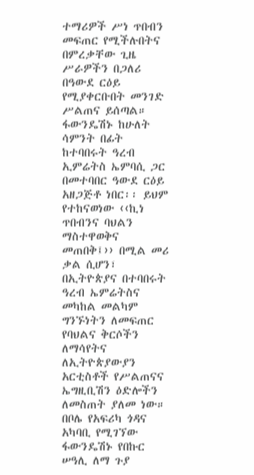ተማሪዎች ሥነ ጥበብን መፍጠር የሚችሉበትና በምረቃቸው ጊዜ ሥራዎችን በጋለሪ በዓውደ ርዕይ የሚያቀርቡበት መንገድ ሥልጠና ይሰጣል።
ፋውንዴሽኑ ከሁለት ሳምንት በፊት ከተባበሩት ዓረብ ኢምሬትስ ኤምባሲ ጋር በመተባበር ዓውደ ርዕይ አዘጋጅቶ ነበር፡፡ ይህም የተከናወነው ‹‹ኪነ ጥበብንና ባህልን ማስተዋወቅና መጠበቅ፤›› በሚል መሪ ቃል ሲሆን፣ በኢትዮጵያና በተባበሩት ዓረብ ኤምሬትስና መካከል መልካም ግንኙነትን ለመፍጠር የባህልና ቅርሶችን ለማሳየትና ለኢትዮጵያውያን አርቲስቶች የሥልጠናና ኤግዚቢሽን ዕድሎችን ለመስጠት ያለመ ነው።
በቦሌ የአፍሪካ ጎዳና አካባቢ የሚገኘው ፋውንዴሽኑ የበኩር ሠዓሊ ለማ ጉያ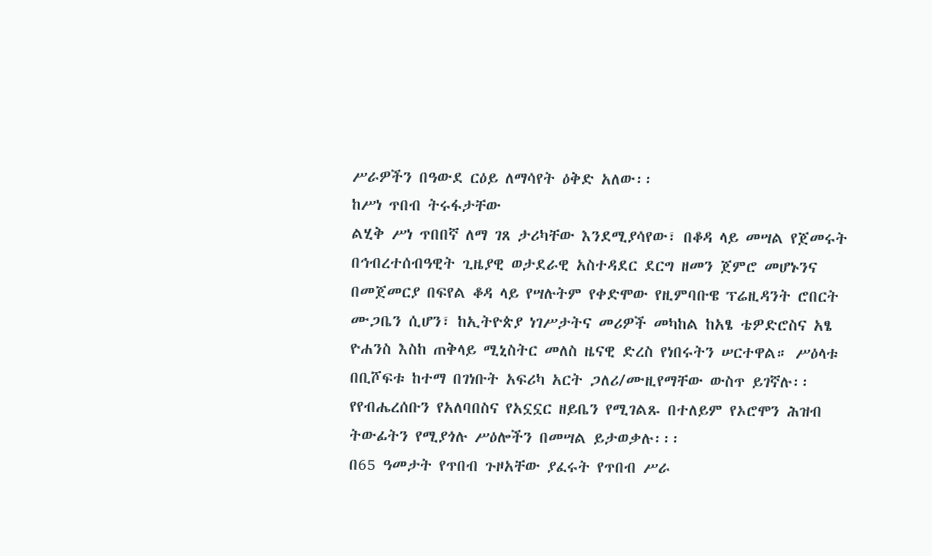ሥራዎችን በዓውደ ርዕይ ለማሳየት ዕቅድ አለው፡፡
ከሥነ ጥበብ ትሩፋታቸው
ልሂቅ ሥነ ጥበበኛ ለማ ገጸ ታሪካቸው እንደሚያሳየው፣ በቆዳ ላይ መሣል የጀመሩት በኅብረተሰብዓዊት ጊዜያዊ ወታደራዊ አስተዳደር ደርግ ዘመን ጀምሮ መሆኑንና በመጀመርያ በፍየል ቆዳ ላይ የሣሉትም የቀድሞው የዚምባቡዌ ፕሬዚዳንት ሮበርት ሙጋቤን ሲሆን፣ ከኢትዮጵያ ነገሥታትና መሪዎች መካከል ከአፄ ቴዎድሮስና አፄ ዮሐንስ እስከ ጠቅላይ ሚኒስትር መለስ ዜናዊ ድረስ የነበሩትን ሠርተዋል። ሥዕላቱ በቢሾፍቱ ከተማ በገነቡት አፍሪካ አርት ጋለሪ/ሙዚየማቸው ውስጥ ይገኛሉ፡፡ የየብሔረሰቡን የአለባበስና የአኗኗር ዘይቤን የሚገልጹ በተለይም የኦሮሞን ሕዝብ ትውፊትን የሚያጎሉ ሥዕሎችን በመሣል ይታወቃሉ፡፡፡
በ65 ዓመታት የጥበብ ጉዞአቸው ያፈሩት የጥበብ ሥራ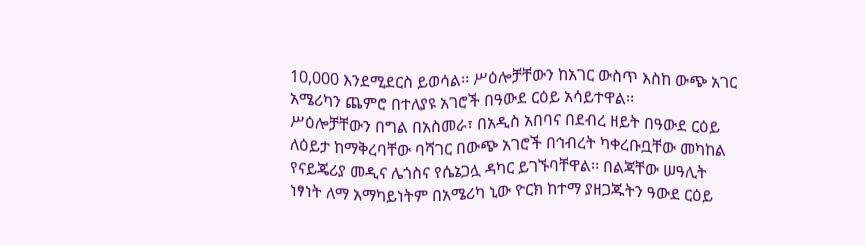10,000 እንደሚደርስ ይወሳል፡፡ ሥዕሎቻቸውን ከአገር ውስጥ እስከ ውጭ አገር አሜሪካን ጨምሮ በተለያዩ አገሮች በዓውደ ርዕይ አሳይተዋል፡፡
ሥዕሎቻቸውን በግል በአስመራ፣ በአዲስ አበባና በደብረ ዘይት በዓውደ ርዕይ ለዕይታ ከማቅረባቸው ባሻገር በውጭ አገሮች በኅብረት ካቀረቡቧቸው መካከል የናይጄሪያ መዲና ሌጎስና የሴኔጋሏ ዳካር ይገኙባቸዋል፡፡ በልጃቸው ሠዓሊት ነፃነት ለማ አማካይነትም በአሜሪካ ኒው ዮርክ ከተማ ያዘጋጁትን ዓውደ ርዕይ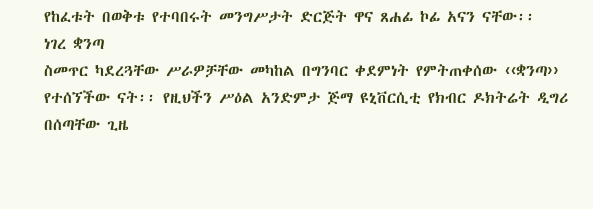የከፈቱት በወቅቱ የተባበሩት መንግሥታት ድርጅት ዋና ጸሐፊ ኮፊ አናን ናቸው፡፡
ነገረ ቋንጣ
ስመጥር ካደረጓቸው ሥራዎቻቸው መካከል በግንባር ቀደምነት የምትጠቀሰው ‹‹ቋንጣ›› የተሰኘችው ናት፡፡ የዚህችን ሥዕል አንድምታ ጅማ ዩኒቨርሲቲ የክብር ዶክትሬት ዲግሪ በሰጣቸው ጊዜ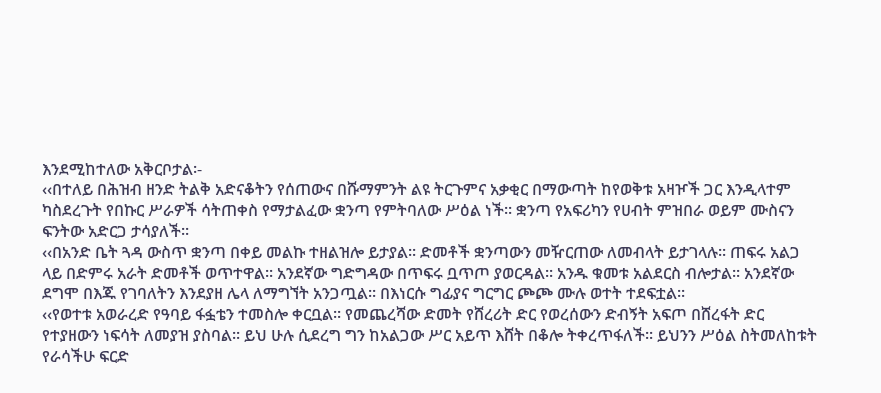እንደሚከተለው አቅርቦታል፡-
‹‹በተለይ በሕዝብ ዘንድ ትልቅ አድናቆትን የሰጠውና በሹማምንት ልዩ ትርጉምና አቃቂር በማውጣት ከየወቅቱ አዛዦች ጋር እንዲላተም ካስደረጉት የበኩር ሥራዎች ሳትጠቀስ የማታልፈው ቋንጣ የምትባለው ሥዕል ነች፡፡ ቋንጣ የአፍሪካን የሀብት ምዝበራ ወይም ሙስናን ፍንትው አድርጋ ታሳያለች፡፡
‹‹በአንድ ቤት ጓዳ ውስጥ ቋንጣ በቀይ መልኩ ተዘልዝሎ ይታያል፡፡ ድመቶች ቋንጣውን መዥርጠው ለመብላት ይታገላሉ፡፡ ጠፍሩ አልጋ ላይ በድምሩ አራት ድመቶች ወጥተዋል፡፡ አንደኛው ግድግዳው በጥፍሩ ቧጥጦ ያወርዳል፡፡ አንዱ ቁመቱ አልደርስ ብሎታል፡፡ አንደኛው ደግሞ በእጁ የገባለትን እንደያዘ ሌላ ለማግኘት አንጋጧል፡፡ በእነርሱ ግፊያና ግርግር ጮጮ ሙሉ ወተት ተደፍቷል፡፡
‹‹የወተቱ አወራረድ የዓባይ ፋፏቴን ተመስሎ ቀርቧል፡፡ የመጨረሻው ድመት የሸረሪት ድር የወረሰውን ድብኝት አፍጦ በሸረፋት ድር የተያዘውን ነፍሳት ለመያዝ ያስባል፡፡ ይህ ሁሉ ሲደረግ ግን ከአልጋው ሥር አይጥ እሸት በቆሎ ትቀረጥፋለች፡፡ ይህንን ሥዕል ስትመለከቱት የራሳችሁ ፍርድ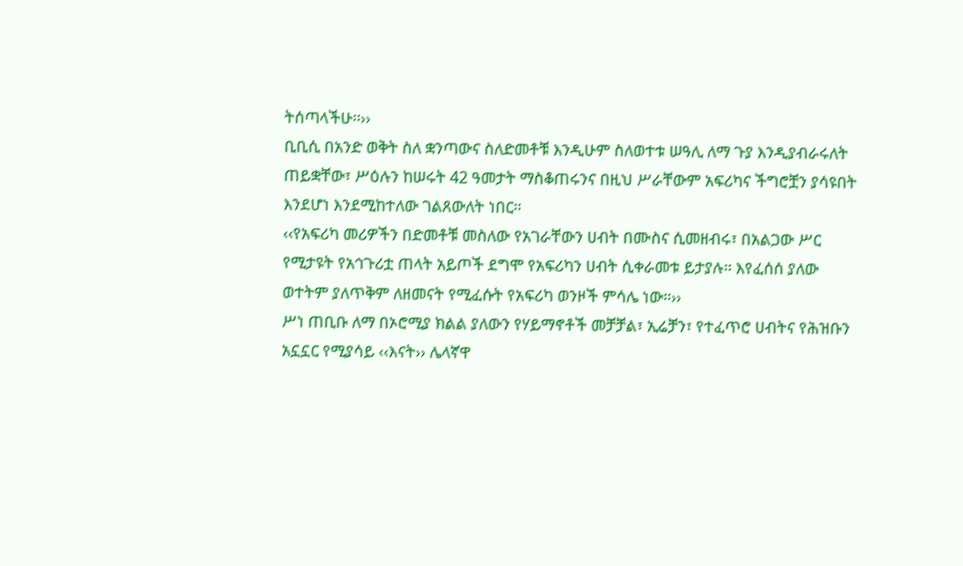ትሰጣላችሁ፡፡››
ቢቢሲ በአንድ ወቅት ስለ ቋንጣውና ስለድመቶቹ እንዲሁም ስለወተቱ ሠዓሊ ለማ ጉያ እንዲያብራሩለት ጠይቋቸው፣ ሥዕሉን ከሠሩት 42 ዓመታት ማስቆጠሩንና በዚህ ሥራቸውም አፍሪካና ችግሮቿን ያሳዩበት እንደሆነ እንደሚከተለው ገልጸውለት ነበር።
‹‹የአፍሪካ መሪዎችን በድመቶቹ መስለው የአገራቸውን ሀብት በሙስና ሲመዘብሩ፣ በአልጋው ሥር የሚታዩት የአኅጉሪቷ ጠላት አይጦች ደግሞ የአፍሪካን ሀብት ሲቀራመቱ ይታያሉ፡፡ እየፈሰሰ ያለው ወተትም ያለጥቅም ለዘመናት የሚፈሱት የአፍሪካ ወንዞች ምሳሌ ነው።››
ሥነ ጠቢቡ ለማ በኦሮሚያ ክልል ያለውን የሃይማኖቶች መቻቻል፣ ኢሬቻን፣ የተፈጥሮ ሀብትና የሕዝቡን አኗኗር የሚያሳይ ‹‹እናት›› ሌላኛዋ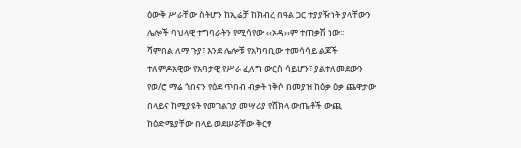ዕውቅ ሥራቸው ስትሆን ከኢሬቻ ከክብረ በዓል ጋር ተያያዥነት ያላቸውን ሌሎች ባህላዊ ተግባራትን የሚሳየው ‹‹ኦዳ››ም ተጠቃሽ ነው፡፡
ሻምበል ለማ ጉያ፣ እንደ ሌሎቹ የአካባቢው ተመሳሳይ ልጆች ተለምዶአዊው የአባታዊ የሥራ ፈለግ ውርስ ሳይሆን፣ ያልተለመደውን የወ/ሮ ማሬ ጎበናን የዕደ ጥበብ ብቃት ነቅሶ በመያዝ ከዕቃ ዕቃ ጨዋታው በላይና ከሚያዩት የመገልገያ መሣሪያ የሸክላ ውጤቶች ውጪ ከዕድሜያቸው በላይ ወደሠሯቸው ቅርፃ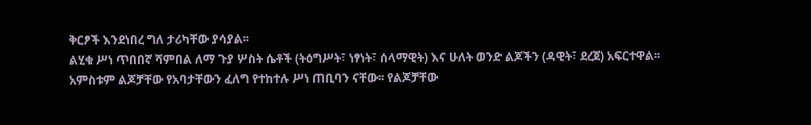ቅርፆች እንደነበረ ግለ ታሪካቸው ያሳያል፡፡
ልሂቁ ሥነ ጥበበኛ ሻምበል ለማ ጉያ ሦስት ሴቶች (ትዕግሥት፣ ነፃነት፣ ሰላማዊት) እና ሁለት ወንድ ልጆችን (ዳዊት፣ ደረጀ) አፍርተዋል፡፡ አምስቱም ልጆቻቸው የአባታቸውን ፈለግ የተከተሉ ሥነ ጠቢባን ናቸው፡፡ የልጆቻቸው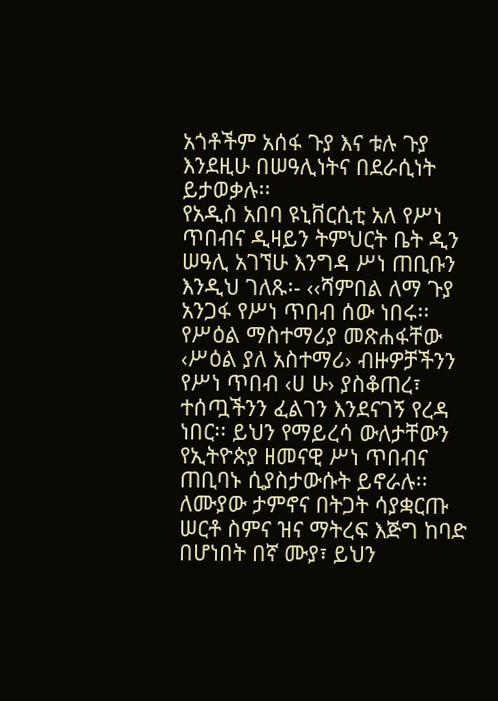አጎቶችም አሰፋ ጉያ እና ቱሉ ጉያ እንደዚሁ በሠዓሊነትና በደራሲነት ይታወቃሉ፡፡
የአዲስ አበባ ዩኒቨርሲቲ አለ የሥነ ጥበብና ዲዛይን ትምህርት ቤት ዲን ሠዓሊ አገኘሁ እንግዳ ሥነ ጠቢቡን እንዲህ ገለጹ፡- ‹‹ሻምበል ለማ ጉያ አንጋፋ የሥነ ጥበብ ሰው ነበሩ፡፡ የሥዕል ማስተማሪያ መጽሐፋቸው ‹ሥዕል ያለ አስተማሪ› ብዙዎቻችንን የሥነ ጥበብ ‹ሀ ሁ› ያስቆጠረ፣ ተሰጧችንን ፈልገን እንደናገኝ የረዳ ነበር፡፡ ይህን የማይረሳ ውለታቸውን የኢትዮጵያ ዘመናዊ ሥነ ጥበብና ጠቢባኑ ሲያስታውሱት ይኖራሉ፡፡ ለሙያው ታምኖና በትጋት ሳያቋርጡ ሠርቶ ስምና ዝና ማትረፍ እጅግ ከባድ በሆነበት በኛ ሙያ፣ ይህን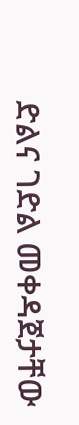ድልና ገድል መቀዳጀታቸው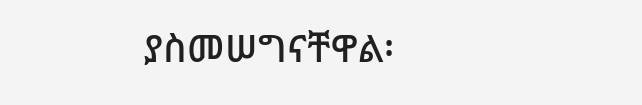ያስመሠግናቸዋል፡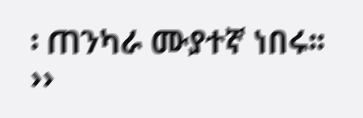፡ ጠንካራ ሙያተኛ ነበሩ፡፡››